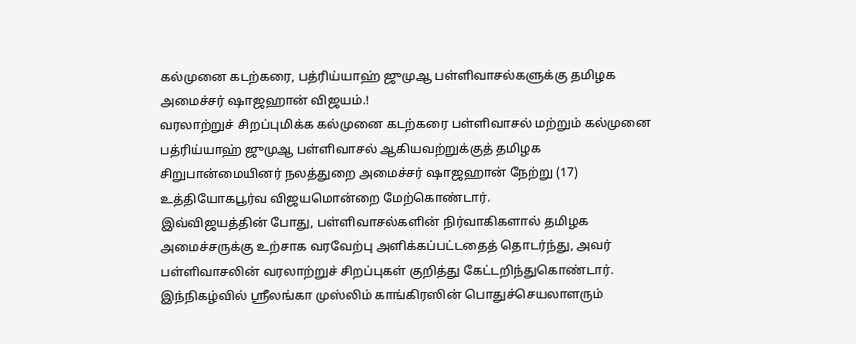கல்முனை கடற்கரை, பத்ரிய்யாஹ் ஜுமுஆ பள்ளிவாசல்களுக்கு தமிழக அமைச்சர் ஷாஜஹான் விஜயம்.!
வரலாற்றுச் சிறப்புமிக்க கல்முனை கடற்கரை பள்ளிவாசல் மற்றும் கல்முனை பத்ரிய்யாஹ் ஜுமுஆ பள்ளிவாசல் ஆகியவற்றுக்குத் தமிழக சிறுபான்மையினர் நலத்துறை அமைச்சர் ஷாஜஹான் நேற்று (17) உத்தியோகபூர்வ விஜயமொன்றை மேற்கொண்டார்.
இவ்விஜயத்தின் போது, பள்ளிவாசல்களின் நிர்வாகிகளால் தமிழக அமைச்சருக்கு உற்சாக வரவேற்பு அளிக்கப்பட்டதைத் தொடர்ந்து, அவர் பள்ளிவாசலின் வரலாற்றுச் சிறப்புகள் குறித்து கேட்டறிந்துகொண்டார்.
இந்நிகழ்வில் ஸ்ரீலங்கா முஸ்லிம் காங்கிரஸின் பொதுச்செயலாளரும்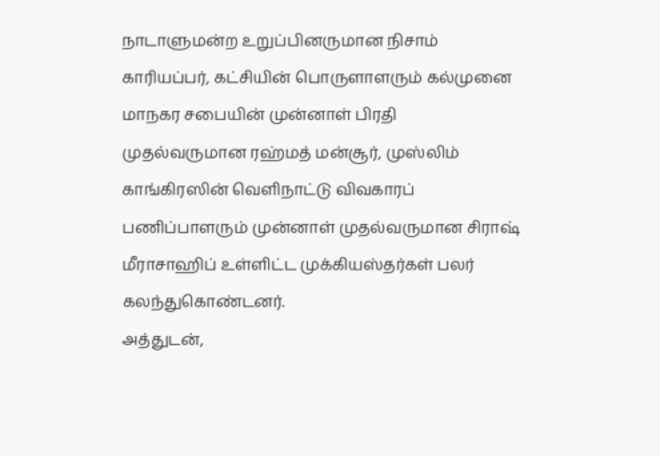நாடாளுமன்ற உறுப்பினருமான நிசாம் காரியப்பர், கட்சியின் பொருளாளரும் கல்முனை மாநகர சபையின் முன்னாள் பிரதி முதல்வருமான ரஹ்மத் மன்சூர், முஸ்லிம் காங்கிரஸின் வெளிநாட்டு விவகாரப் பணிப்பாளரும் முன்னாள் முதல்வருமான சிராஷ் மீராசாஹிப் உள்ளிட்ட முக்கியஸ்தர்கள் பலர் கலந்துகொண்டனர்.
அத்துடன்,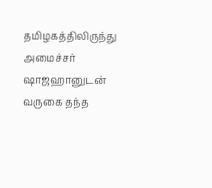தமிழகத்திலிருந்து அமைச்சர் ஷாஜஹானுடன் வருகை தந்த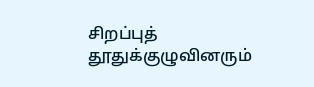சிறப்புத் தூதுக்குழுவினரும்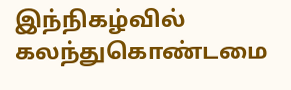இந்நிகழ்வில் கலந்துகொண்டமை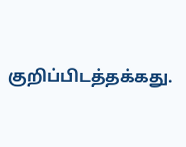குறிப்பிடத்தக்கது.